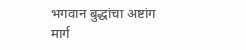भगवान बुद्धांचा अष्टांग मार्ग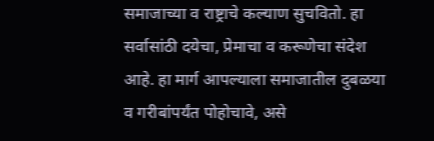समाजाच्या व राष्ट्राचे कल्याण सुचवितो. हा सर्वासांठी दयेचा, प्रेमाचा व करूणेचा संदेश आहे. हा मार्ग आपल्याला समाजातील दुबळया व गरीबांपर्यंत पोहोचावे, असे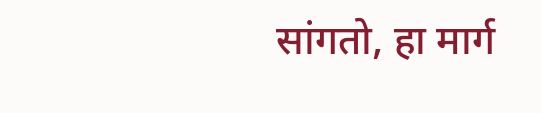सांगतो, हा मार्ग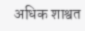अधिक शाश्वत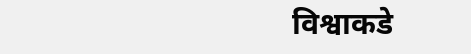विश्वाकडे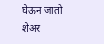घेऊन जातो
शेअर